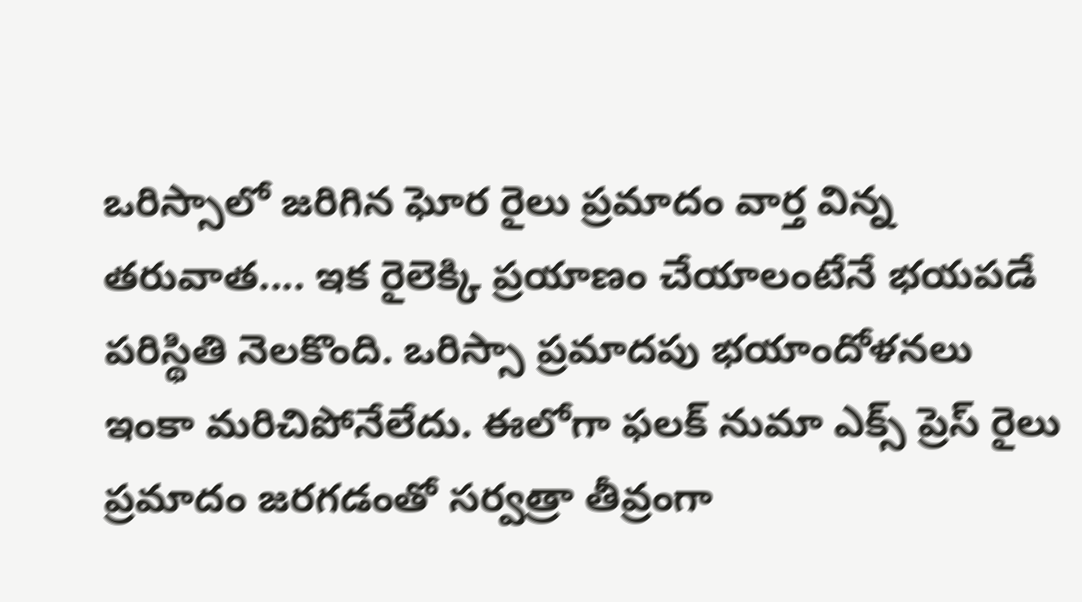ఒరిస్సాలో జరిగిన ఘోర రైలు ప్రమాదం వార్త విన్న తరువాత.... ఇక రైలెక్కి ప్రయాణం చేయాలంటేనే భయపడే పరిస్థితి నెలకొంది. ఒరిస్సా ప్రమాదపు భయాందోళనలు ఇంకా మరిచిపోనేలేదు. ఈలోగా ఫలక్ నుమా ఎక్స్ ప్రెస్ రైలు ప్రమాదం జరగడంతో సర్వత్రా తీవ్రంగా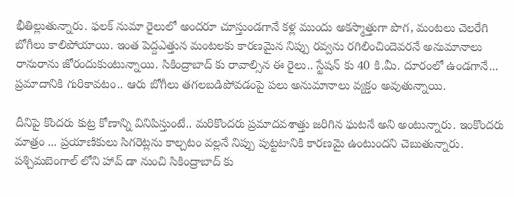భీతిల్లుతున్నారు. ఫలక్ నుమా రైలులో అందరూ చూస్తుండగానే కళ్ల ముందు అకస్మాత్తుగా పొగ, మంటలు చెలరేగి బోగీలు కాలిపోయాయి. ఇంత పెద్దఎత్తున మంటలకు కారణమైన నిప్పు రవ్వను రగిలించిందెవరనే అనుమానాలు రానురాను జోరందుకుంటున్నాయి. సికింద్రాబాద్ కు రావాల్సిన ఈ రైలు.. స్టేషన్ కు 40 కి.మీ. దూరంలో ఉండగానే... ప్రమాదానికి గురికావటం.. ఆరు బోగీలు తగలబడిపోవడంపై పలు అనుమానాలు వ్యక్తం అవుతున్నాయి.

దీనిపై కొందరు కుట్ర కోణాన్ని వినిపిస్తుంటే.. మరికొందరు ప్రమాదవశాత్తు జరిగిన ఘటనే అని అంటున్నారు. ఇంకొందరు మాత్రం ... ప్రయాణికులు సిగరెట్లను కాల్చటం వల్లనే నిప్పు పుట్టటానికి కారణమై ఉంటుందని చెబుతున్నారు. పశ్చిమబెంగాల్ లోని హావ్ డా నుంచి సికింద్రాబాద్ కు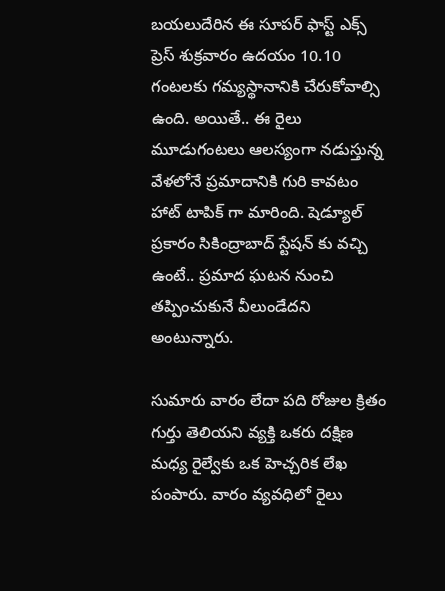బయలుదేరిన ఈ సూపర్ ఫాస్ట్ ఎక్స్ ప్రెస్ శుక్రవారం ఉదయం 10.10 గంటలకు గమ్యస్థానానికి చేరుకోవాల్సి ఉంది. అయితే.. ఈ రైలు మూడుగంటలు ఆలస్యంగా నడుస్తున్న వేళలోనే ప్రమాదానికి గురి కావటం హాట్ టాపిక్ గా మారింది. షెడ్యూల్ ప్రకారం సికింద్రాబాద్ స్టేషన్ కు వచ్చి ఉంటే.. ప్రమాద ఘటన నుంచి తప్పించుకునే వీలుండేదని అంటున్నారు.

సుమారు వారం లేదా పది రోజుల క్రితం గుర్తు తెలియని వ్యక్తి ఒకరు దక్షిణ మధ్య రైల్వేకు ఒక హెచ్చరిక లేఖ పంపారు. వారం వ్యవధిలో రైలు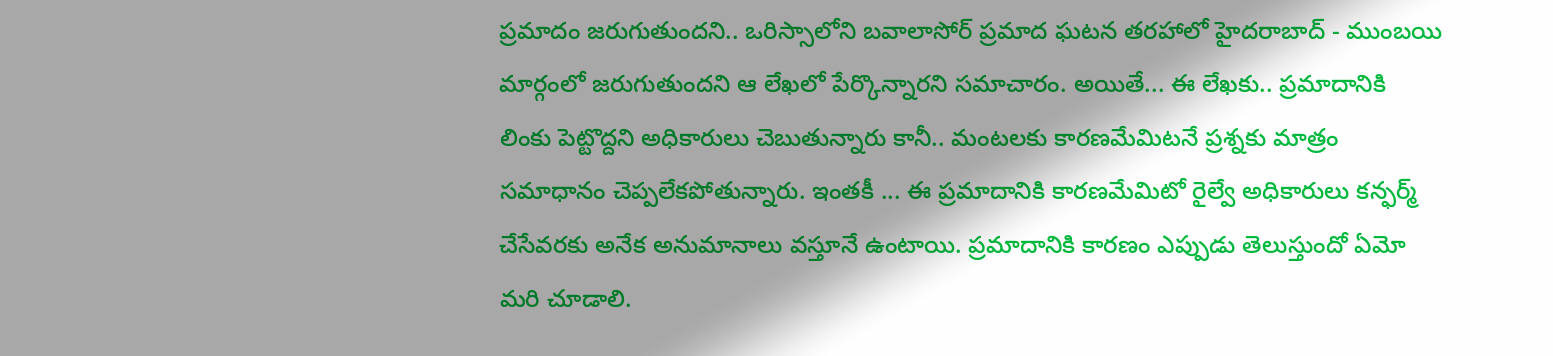ప్రమాదం జరుగుతుందని.. ఒరిస్సాలోని బవాలాసోర్ ప్రమాద ఘటన తరహాలో హైదరాబాద్ - ముంబయి మార్గంలో జరుగుతుందని ఆ లేఖలో పేర్కొన్నారని సమాచారం. అయితే... ఈ లేఖకు.. ప్రమాదానికి లింకు పెట్టొద్దని అధికారులు చెబుతున్నారు కానీ.. మంటలకు కారణమేమిటనే ప్రశ్నకు మాత్రం సమాధానం చెప్పలేకపోతున్నారు. ఇంతకీ ... ఈ ప్రమాదానికి కారణమేమిటో రైల్వే అధికారులు కన్ఫర్మ్ చేసేవరకు అనేక అనుమానాలు వస్తూనే ఉంటాయి. ప్రమాదానికి కారణం ఎప్పుడు తెలుస్తుందో ఏమో మరి చూడాలి.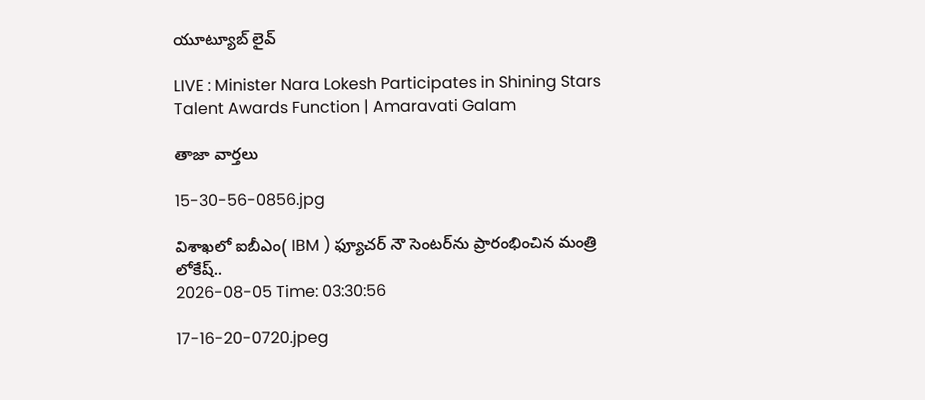యూట్యూబ్ లైవ్

LIVE : Minister Nara Lokesh Participates in Shining Stars Talent Awards Function | Amaravati Galam

తాజా వార్తలు

15-30-56-0856.jpg

విశాఖలో ఐబీఎం( IBM ) ఫ్యూచర్ నౌ సెంటర్‌ను ప్రారంభించిన మంత్రి లోకేష్..
2026-08-05 Time: 03:30:56

17-16-20-0720.jpeg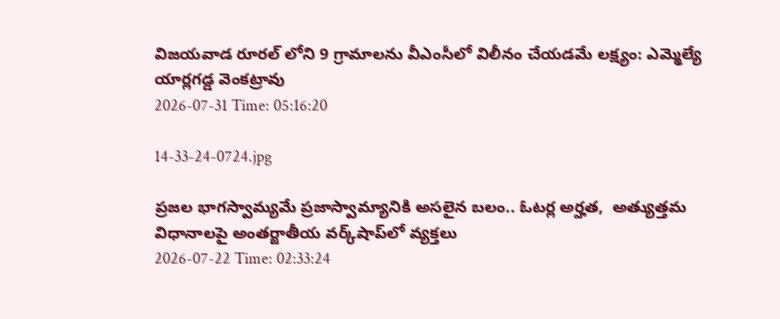విజయవాడ రూరల్ లోని 9 గ్రామాలను వీఎంసీలో విలీనం చేయడమే లక్ష్యం: ఎమ్మెల్యే యార్లగడ్డ వెంకట్రావు
2026-07-31 Time: 05:16:20

14-33-24-0724.jpg

ప్ర‌జ‌ల భాగ‌స్వామ్య‌మే ప్రజాస్వామ్యానికి అస‌లైన బ‌లం.. ఓట‌ర్ల అర్హ‌త‌,  అత్యుత్త‌మ విధానాల‌పై అంతర్జాతీయ వ‌ర్క్‌షాప్‌లో వ్యక్తలు
2026-07-22 Time: 02:33:24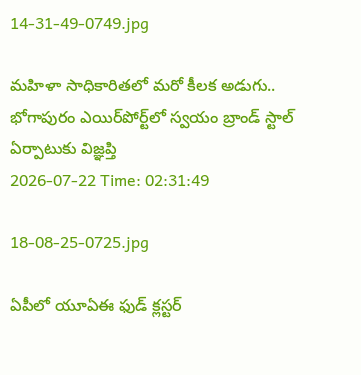14-31-49-0749.jpg

మ‌హిళా సాధికారిత‌లో మ‌రో కీల‌క అడుగు..  భోగాపురం ఎయిర్‌పోర్ట్‌లో స్వ‌యం బ్రాండ్ స్టాల్ ఏర్పాటుకు విజ్ఞ‌ప్తి
2026-07-22 Time: 02:31:49

18-08-25-0725.jpg

ఏపీలో యూఏఈ ఫుడ్ క్లస్టర్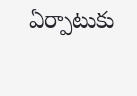ఏర్పాటుకు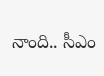నాంది.. సీఎం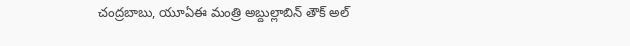చంద్రబాబు, యూఏఈ మంత్రి అబ్దుల్లాబిన్ తౌక్ అల్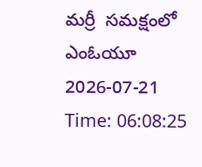మర్రీ  సమక్షంలో ఎంఓయూ
2026-07-21 Time: 06:08:25